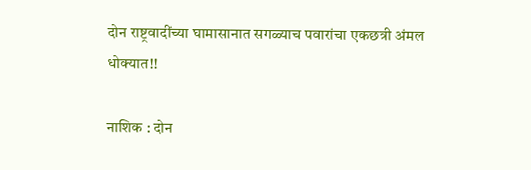दोन राष्ट्रवादींच्या घामासानात सगळ्याच पवारांचा एकछत्री अंमल धोक्यात!!

नाशिक : दोन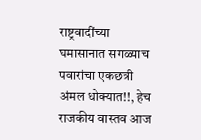राष्ट्रवादींच्या घमासानात सगळ्याच पवारांचा एकछत्री अंमल धोक्यात!!, हेच राजकीय वास्तव आज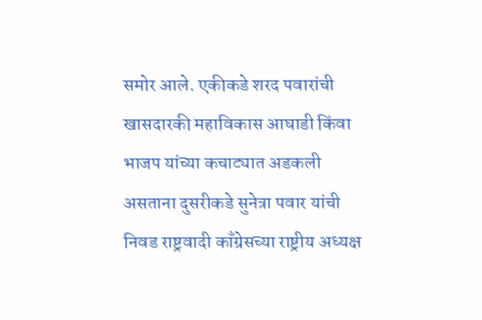समोर आले. एकीकडे शरद पवारांची खासदारकी महाविकास आघाडी किंवा भाजप यांच्या कचाट्यात अडकली असताना दुसरीकडे सुनेत्रा पवार यांची निवड राष्ट्रवादी काँग्रेसच्या राष्ट्रीय अध्यक्ष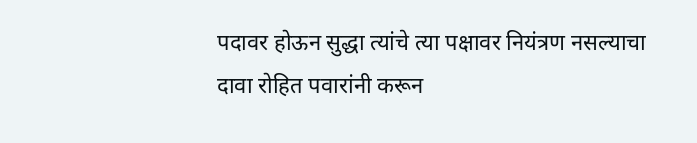पदावर होऊन सुद्धा त्यांचे त्या पक्षावर नियंत्रण नसल्याचा दावा रोहित पवारांनी करून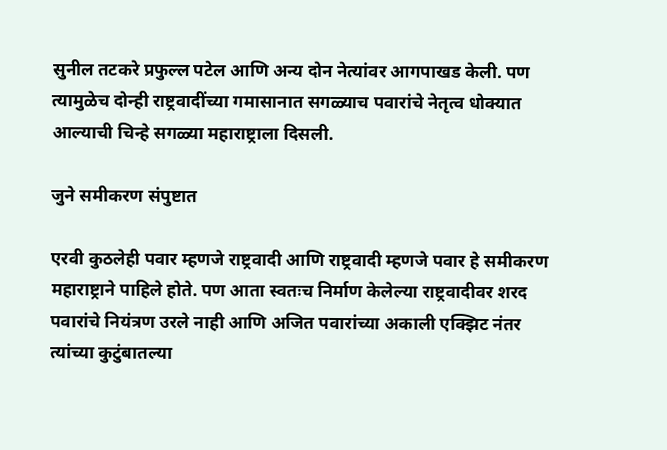सुनील तटकरे प्रफुल्ल पटेल आणि अन्य दोन नेत्यांवर आगपाखड केली. पण त्यामुळेच दोन्ही राष्ट्रवादींच्या गमासानात सगळ्याच पवारांचे नेतृत्व धोक्यात आल्याची चिन्हे सगळ्या महाराष्ट्राला दिसली.

जुने समीकरण संपुष्टात

एरवी कुठलेही पवार म्हणजे राष्ट्रवादी आणि राष्ट्रवादी म्हणजे पवार हे समीकरण महाराष्ट्राने पाहिले होते. पण आता स्वतःच निर्माण केलेल्या राष्ट्रवादीवर शरद पवारांचे नियंत्रण उरले नाही आणि अजित पवारांच्या अकाली एक्झिट नंतर त्यांच्या कुटुंबातल्या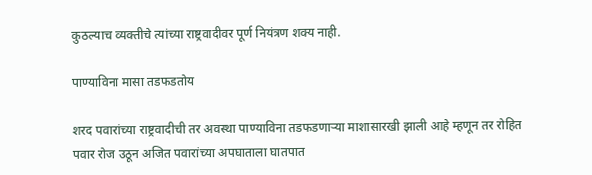कुठल्याच व्यक्तीचे त्यांच्या राष्ट्रवादीवर पूर्ण नियंत्रण शक्य नाही.

पाण्याविना मासा तडफडतोय

शरद पवारांच्या राष्ट्रवादीची तर अवस्था पाण्याविना तडफडणाऱ्या माशासारखी झाली आहे म्हणून तर रोहित पवार रोज उठून अजित पवारांच्या अपघाताला घातपात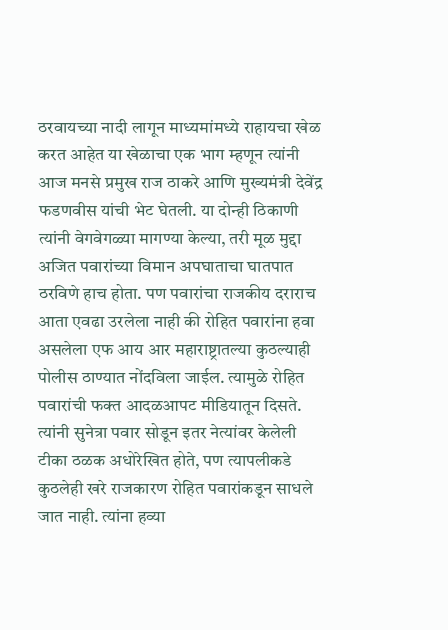ठरवायच्या नादी लागून माध्यमांमध्ये राहायचा खेळ करत आहेत या खेळाचा एक भाग म्हणून त्यांनी आज मनसे प्रमुख राज ठाकरे आणि मुख्यमंत्री देवेंद्र फडणवीस यांची भेट घेतली. या दोन्ही ठिकाणी त्यांनी वेगवेगळ्या मागण्या केल्या, तरी मूळ मुद्दा अजित पवारांच्या विमान अपघाताचा घातपात ठरविणे हाच होता. पण पवारांचा राजकीय दराराच आता एवढा उरलेला नाही की रोहित पवारांना हवा असलेला एफ आय आर महाराष्ट्रातल्या कुठल्याही पोलीस ठाण्यात नोंदविला जाईल. त्यामुळे रोहित पवारांची फक्त आदळआपट मीडियातून दिसते. त्यांनी सुनेत्रा पवार सोडून इतर नेत्यांवर केलेली टीका ठळक अधोरेखित होते, पण त्यापलीकडे कुठलेही खरे राजकारण रोहित पवारांकडून साधले जात नाही. त्यांना हव्या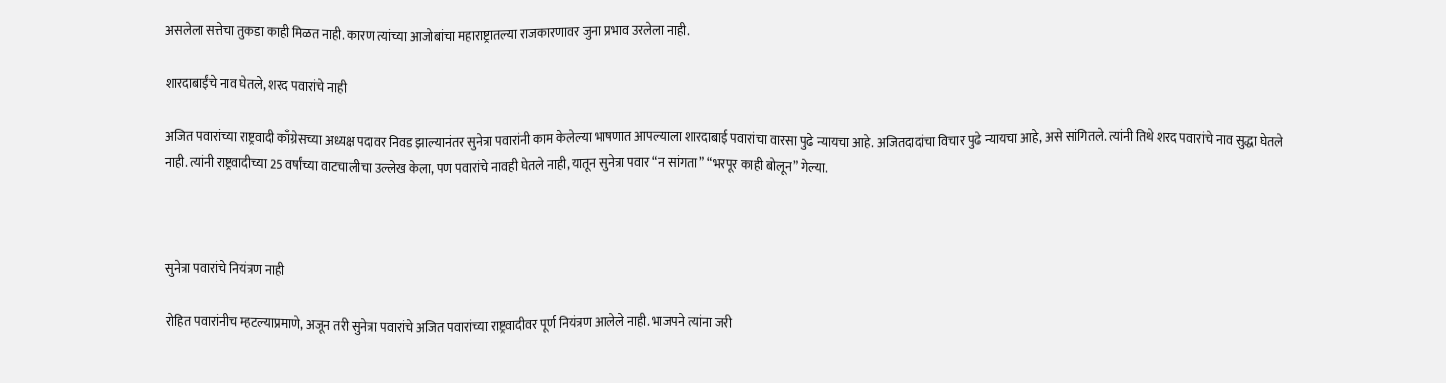असलेला सत्तेचा तुकडा काही मिळत नाही. कारण त्यांच्या आजोबांचा महाराष्ट्रातल्या राजकारणावर जुना प्रभाव उरलेला नाही.

शारदाबाईंचे नाव घेतले, शरद पवारांचे नाही

अजित पवारांच्या राष्ट्रवादी काँग्रेसच्या अध्यक्ष पदावर निवड झाल्यानंतर सुनेत्रा पवारांनी काम केलेल्या भाषणात आपल्याला शारदाबाई पवारांचा वारसा पुढे न्यायचा आहे. अजितदादांचा विचार पुढे न्यायचा आहे, असे सांगितले. त्यांनी तिथे शरद पवारांचे नाव सुद्धा घेतले नाही. त्यांनी राष्ट्रवादीच्या 25 वर्षांच्या वाटचालीचा उल्लेख केला, पण पवारांचे नावही घेतले नाही, यातून सुनेत्रा पवार “न सांगता” “भरपूर काही बोलून” गेल्या.



सुनेत्रा पवारांचे नियंत्रण नाही

रोहित पवारांनीच म्हटल्याप्रमाणे, अजून तरी सुनेत्रा पवारांचे अजित पवारांच्या राष्ट्रवादीवर पूर्ण नियंत्रण आलेले नाही. भाजपने त्यांना जरी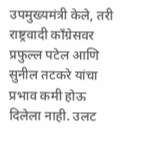उपमुख्यमंत्री केले, तरी राष्ट्रवादी काँग्रेसवर प्रफुल्ल पटेल आणि सुनील तटकरे यांचा प्रभाव कमी होऊ दिलेला नाही. उलट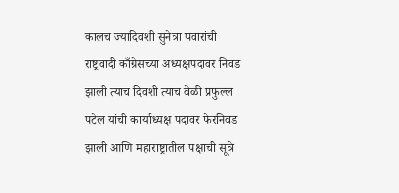कालच ज्यादिवशी सुनेत्रा पवारांची राष्ट्रवादी काँग्रेसच्या अध्यक्षपदावर निवड झाली त्याच दिवशी त्याच वेळी प्रफुल्ल पटेल यांची कार्याध्यक्ष पदावर फेरनिवड झाली आणि महाराष्ट्रातील पक्षाची सूत्रे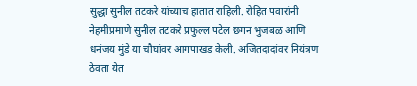सुद्धा सुनील तटकरे यांच्याच हातात राहिली. रोहित पवारांनी नेहमीप्रमाणे सुनील तटकरे प्रफुल्ल पटेल छगन भुजबळ आणि धनंजय मुंडे या चौघांवर आगपाखड केली. अजितदादांवर नियंत्रण ठेवता येत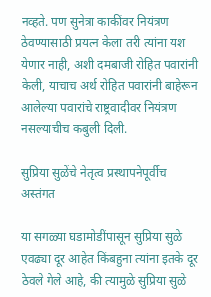नव्हते. पण सुनेत्रा काकींवर नियंत्रण ठेवण्यासाठी प्रयत्न केला तरी त्यांना यश येणार नाही, अशी दमबाजी रोहित पवारांनी केली, याचाच अर्थ रोहित पवारांनी बाहेरून आलेल्या पवारांचे राष्ट्रवादीवर नियंत्रण नसल्याचीच कबुली दिली.

सुप्रिया सुळेंचे नेतृत्व प्रस्थापनेपूर्वीच अस्तंगत

या सगळ्या घडामोडींपासून सुप्रिया सुळे एवढ्या दूर आहेत किंबहुना त्यांना इतके दूर ठेवले गेले आहे, की त्यामुळे सुप्रिया सुळे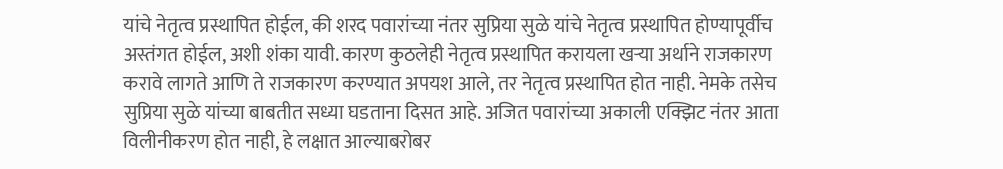यांचे नेतृत्व प्रस्थापित होईल, की शरद पवारांच्या नंतर सुप्रिया सुळे यांचे नेतृत्व प्रस्थापित होण्यापूर्वीच अस्तंगत होईल, अशी शंका यावी. कारण कुठलेही नेतृत्व प्रस्थापित करायला खऱ्या अर्थाने राजकारण करावे लागते आणि ते राजकारण करण्यात अपयश आले, तर नेतृत्व प्रस्थापित होत नाही. नेमके तसेच सुप्रिया सुळे यांच्या बाबतीत सध्या घडताना दिसत आहे. अजित पवारांच्या अकाली एक्झिट नंतर आता विलीनीकरण होत नाही, हे लक्षात आल्याबरोबर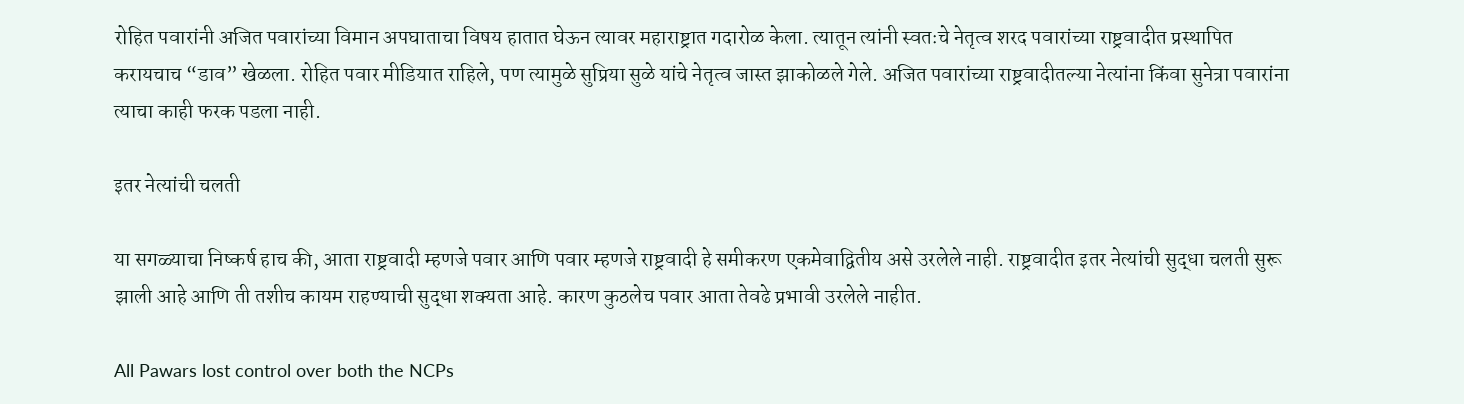रोहित पवारांनी अजित पवारांच्या विमान अपघाताचा विषय हातात घेऊन त्यावर महाराष्ट्रात गदारोळ केला. त्यातून त्यांनी स्वतःचे नेतृत्व शरद पवारांच्या राष्ट्रवादीत प्रस्थापित करायचाच “डाव” खेळला. रोहित पवार मीडियात राहिले, पण त्यामुळे सुप्रिया सुळे यांचे नेतृत्व जास्त झाकोळले गेले. अजित पवारांच्या राष्ट्रवादीतल्या नेत्यांना किंवा सुनेत्रा पवारांना त्याचा काही फरक पडला नाही.

इतर नेत्यांची चलती

या सगळ्याचा निष्कर्ष हाच की, आता राष्ट्रवादी म्हणजे पवार आणि पवार म्हणजे राष्ट्रवादी हे समीकरण एकमेवाद्वितीय असे उरलेले नाही. राष्ट्रवादीत इतर नेत्यांची सुद्धा चलती सुरू झाली आहे आणि ती तशीच कायम राहण्याची सुद्धा शक्यता आहे. कारण कुठलेच पवार आता तेवढे प्रभावी उरलेले नाहीत.

All Pawars lost control over both the NCPs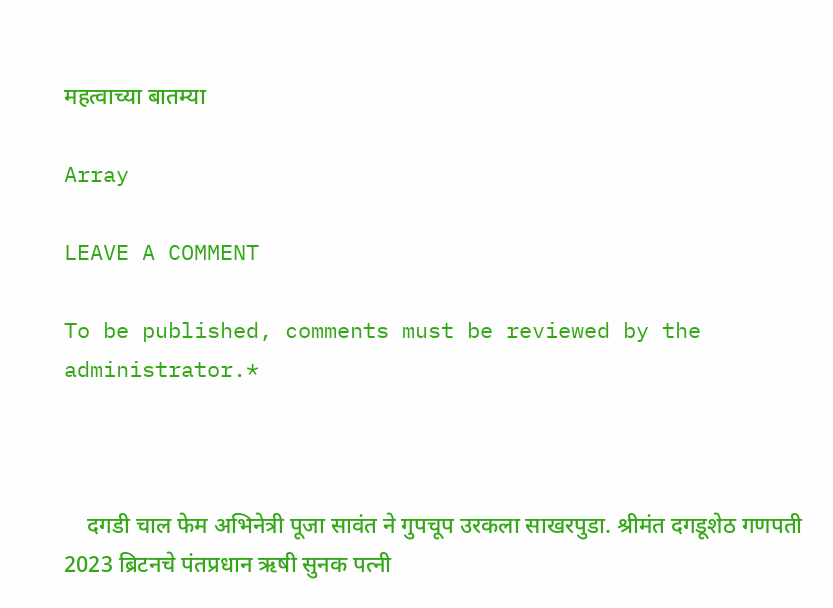महत्वाच्या बातम्या

Array

LEAVE A COMMENT

To be published, comments must be reviewed by the administrator.*



    दगडी चाल फेम अभिनेत्री पूजा सावंत ने गुपचूप उरकला साखरपुडा. श्रीमंत दगडूशेठ गणपती 2023 ब्रिटनचे पंतप्रधान ऋषी सुनक पत्नी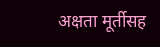अक्षता मूर्तीसह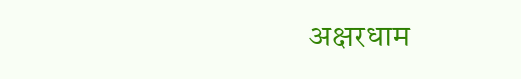अक्षरधाम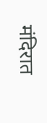मंदिरात